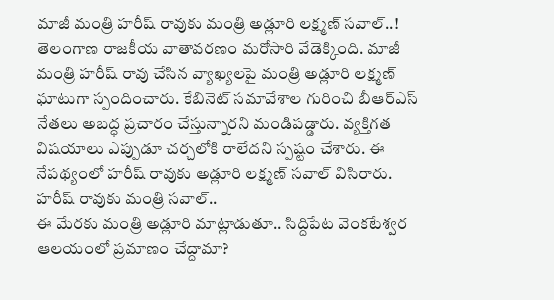మాజీ మంత్రి హరీష్ రావుకు మంత్రి అడ్లూరి లక్ష్మణ్ సవాల్..!
తెలంగాణ రాజకీయ వాతావరణం మరోసారి వేడెక్కింది. మాజీ మంత్రి హరీష్ రావు చేసిన వ్యాఖ్యలపై మంత్రి అడ్లూరి లక్ష్మణ్ ఘాటుగా స్పందించారు. కేబినెట్ సమావేశాల గురించి బీఆర్ఎస్ నేతలు అబద్ధ ప్రచారం చేస్తున్నారని మండిపడ్డారు. వ్యక్తిగత విషయాలు ఎప్పుడూ చర్చలోకి రాలేదని స్పష్టం చేశారు. ఈ నేపథ్యంలో హరీష్ రావుకు అడ్లూరి లక్ష్మణ్ సవాల్ విసిరారు.
హరీష్ రావుకు మంత్రి సవాల్..
ఈ మేరకు మంత్రి అడ్లూరి మాట్లాడుతూ.. సిద్దిపేట వెంకటేశ్వర ఆలయంలో ప్రమాణం చేద్దామా?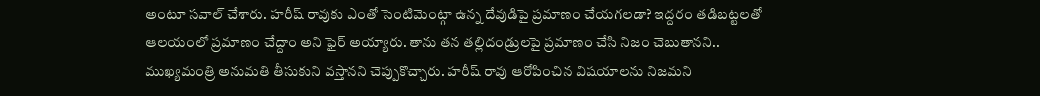అంటూ సవాల్ చేశారు. హరీష్ రావుకు ఎంతో సెంటిమెంట్గా ఉన్న దేవుడిపై ప్రమాణం చేయగలడా? ఇద్దరం తడిబట్టలతో ఆలయంలో ప్రమాణం చేద్దాం అని ఫైర్ అయ్యారు. తాను తన తల్లిదండ్రులపై ప్రమాణం చేసి నిజం చెబుతానని.. ముఖ్యమంత్రి అనుమతి తీసుకుని వస్తానని చెప్పుకొచ్చారు. హరీష్ రావు ఆరోపించిన విషయాలను నిజమని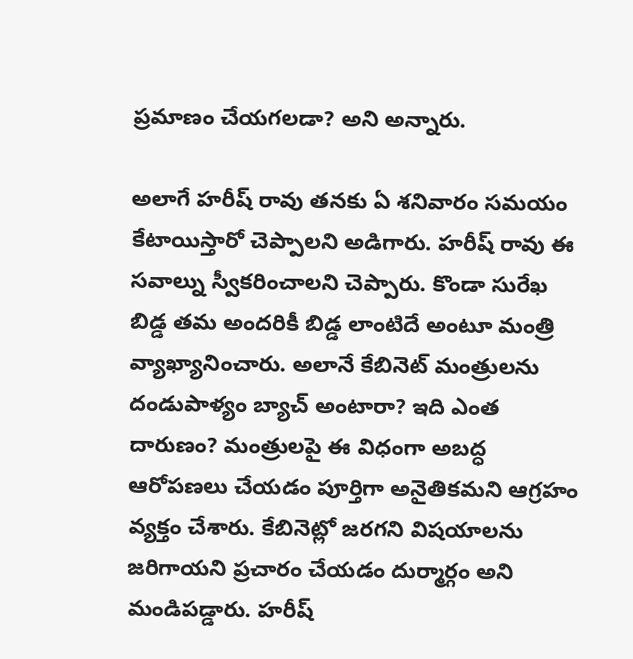ప్రమాణం చేయగలడా? అని అన్నారు.

అలాగే హరీష్ రావు తనకు ఏ శనివారం సమయం కేటాయిస్తారో చెప్పాలని అడిగారు. హరీష్ రావు ఈ సవాల్ను స్వీకరించాలని చెప్పారు. కొండా సురేఖ బిడ్డ తమ అందరికీ బిడ్డ లాంటిదే అంటూ మంత్రి వ్యాఖ్యానించారు. అలానే కేబినెట్ మంత్రులను దండుపాళ్యం బ్యాచ్ అంటారా? ఇది ఎంత దారుణం? మంత్రులపై ఈ విధంగా అబద్ధ ఆరోపణలు చేయడం పూర్తిగా అనైతికమని ఆగ్రహం వ్యక్తం చేశారు. కేబినెట్లో జరగని విషయాలను జరిగాయని ప్రచారం చేయడం దుర్మార్గం అని మండిపడ్డారు. హరీష్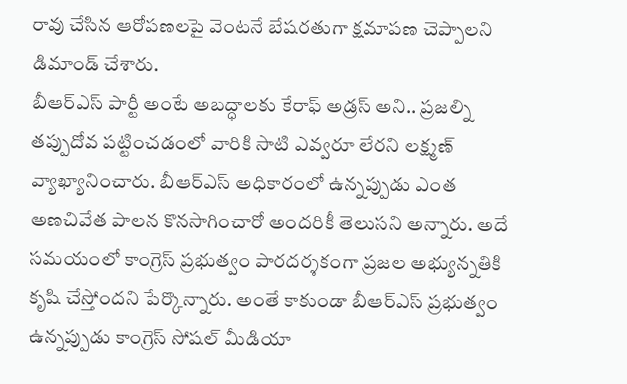రావు చేసిన ఆరోపణలపై వెంటనే బేషరతుగా క్షమాపణ చెప్పాలని డిమాండ్ చేశారు.
బీఆర్ఎస్ పార్టీ అంటే అబద్ధాలకు కేరాఫ్ అడ్రస్ అని.. ప్రజల్ని తప్పుదోవ పట్టించడంలో వారికి సాటి ఎవ్వరూ లేరని లక్ష్మణ్ వ్యాఖ్యానించారు. బీఆర్ఎస్ అధికారంలో ఉన్నప్పుడు ఎంత అణచివేత పాలన కొనసాగించారో అందరికీ తెలుసని అన్నారు. అదే సమయంలో కాంగ్రెస్ ప్రభుత్వం పారదర్శకంగా ప్రజల అభ్యున్నతికి కృషి చేస్తోందని పేర్కొన్నారు. అంతే కాకుండా బీఆర్ఎస్ ప్రభుత్వం ఉన్నప్పుడు కాంగ్రెస్ సోషల్ మీడియా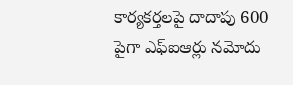కార్యకర్తలపై దాదాపు 600 పైగా ఎఫ్ఐఆర్లు నమోదు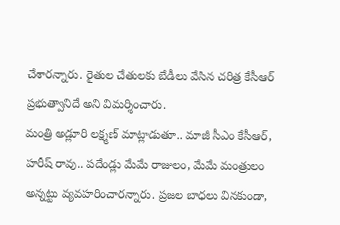చేశారన్నారు. రైతుల చేతులకు బేడీలు వేసిన చరిత్ర కేసీఆర్ ప్రభుత్వానిదే అని విమర్శించారు.
మంత్రి అడ్లూరి లక్ష్మణ్ మాట్లాడుతూ.. మాజీ సీఎం కేసీఆర్, హరీష్ రావు.. పదేండ్లు మేమే రాజులం, మేమే మంత్రులం అన్నట్టు వ్యవహరించారన్నారు. ప్రజల బాధలు వినకుండా,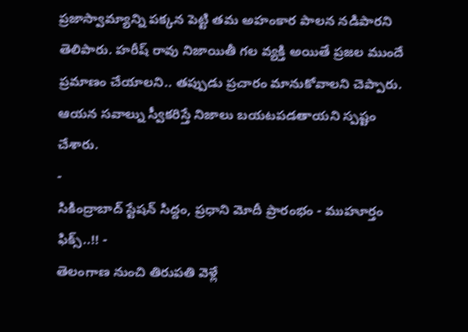ప్రజాస్వామ్యాన్ని పక్కన పెట్టి తమ అహంకార పాలన నడిపారని తెలిపారు. హరీష్ రావు నిజాయితీ గల వ్యక్తి అయితే ప్రజల ముందే ప్రమాణం చేయాలని.. తప్పుడు ప్రచారం మానుకోవాలని చెప్పారు. ఆయన సవాల్ను స్వీకరిస్తే నిజాలు బయటపడతాయని స్పష్టం చేశారు.
-
సికింద్రాబాద్ స్టేషన్ సిద్దం, ప్రధాని మోదీ ప్రారంభం - ముహూర్తం ఫిక్స్..!! -
తెలంగాణ నుంచి తిరుపతి వెళ్లే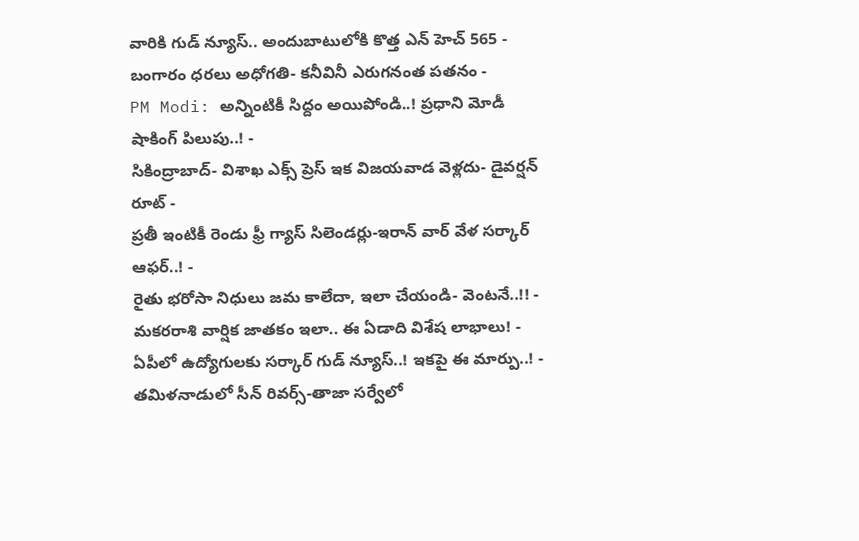వారికి గుడ్ న్యూస్.. అందుబాటులోకి కొత్త ఎన్ హెచ్ 565 -
బంగారం ధరలు అధోగతి- కనీవినీ ఎరుగనంత పతనం -
PM Modi: అన్నింటికీ సిద్దం అయిపోండి..! ప్రధాని మోడీ షాకింగ్ పిలుపు..! -
సికింద్రాబాద్- విశాఖ ఎక్స్ ప్రెస్ ఇక విజయవాడ వెళ్లదు- డైవర్షన్ రూట్ -
ప్రతీ ఇంటికీ రెండు ఫ్రీ గ్యాస్ సిలెండర్లు-ఇరాన్ వార్ వేళ సర్కార్ ఆఫర్..! -
రైతు భరోసా నిధులు జమ కాలేదా, ఇలా చేయండి- వెంటనే..!! -
మకరరాశి వార్షిక జాతకం ఇలా.. ఈ ఏడాది విశేష లాభాలు! -
ఏపీలో ఉద్యోగులకు సర్కార్ గుడ్ న్యూస్..! ఇకపై ఈ మార్పు..! -
తమిళనాడులో సీన్ రివర్స్-తాజా సర్వేలో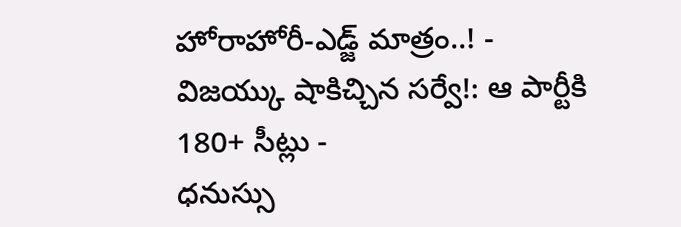హోరాహోరీ-ఎడ్జ్ మాత్రం..! -
విజయ్కు షాకిచ్చిన సర్వే!: ఆ పార్టీకి 180+ సీట్లు -
ధనుస్సు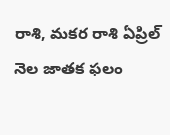రాశి, మకర రాశి ఏప్రిల్ నెల జాతక ఫలం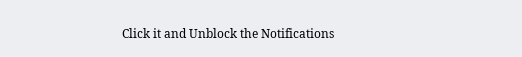Click it and Unblock the Notifications